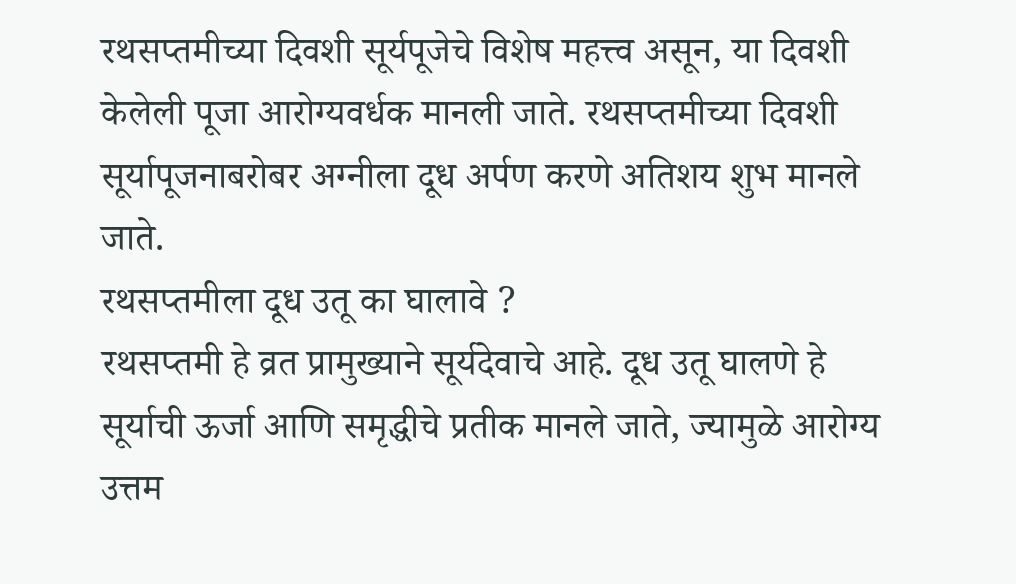रथसप्तमीच्या दिवशी सूर्यपूजेचे विशेष महत्त्व असून, या दिवशी केलेली पूजा आरोग्यवर्धक मानली जाते. रथसप्तमीच्या दिवशी सूर्यापूजनाबरोबर अग्नीला दूध अर्पण करणे अतिशय शुभ मानले जाते.
रथसप्तमीला दूध उतू का घालावे ?
रथसप्तमी हे व्रत प्रामुख्याने सूर्यदेवाचे आहे. दूध उतू घालणे हे सूर्याची ऊर्जा आणि समृद्धीचे प्रतीक मानले जाते, ज्यामुळे आरोग्य उत्तम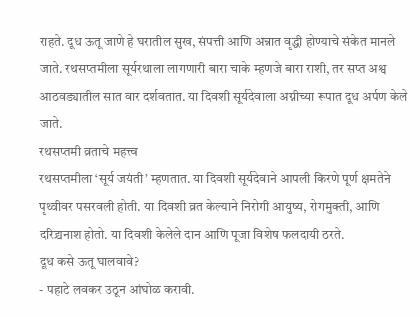राहते. दूध ऊतू जाणे हे घरातील सुख, संपत्ती आणि अन्नात वृद्धी होण्याचे संकेत मानले जाते. रथसप्तमीला सूर्यरथाला लागणारी बारा चाके म्हणजे बारा राशी, तर सप्त अश्व आठवड्यातील सात वार दर्शवतात. या दिवशी सूर्यदेवाला अग्नीच्या रूपात दूध अर्पण केले जाते.
रथसप्तमी व्रताचे महत्त्व
रथसप्तमीला ‘सूर्य जयंती’ म्हणतात. या दिवशी सूर्यदेवाने आपली किरणे पूर्ण क्षमतेने पृथ्वीवर पसरवली होती. या दिवशी व्रत केल्याने निरोगी आयुष्य, रोगमुक्ती, आणि दरिद्र्यनाश होतो. या दिवशी केलेले दान आणि पूजा विशेष फलदायी ठरते.
दूध कसे ऊतू घालवावे?
- पहाटे लवकर उठून आंघोळ करावी.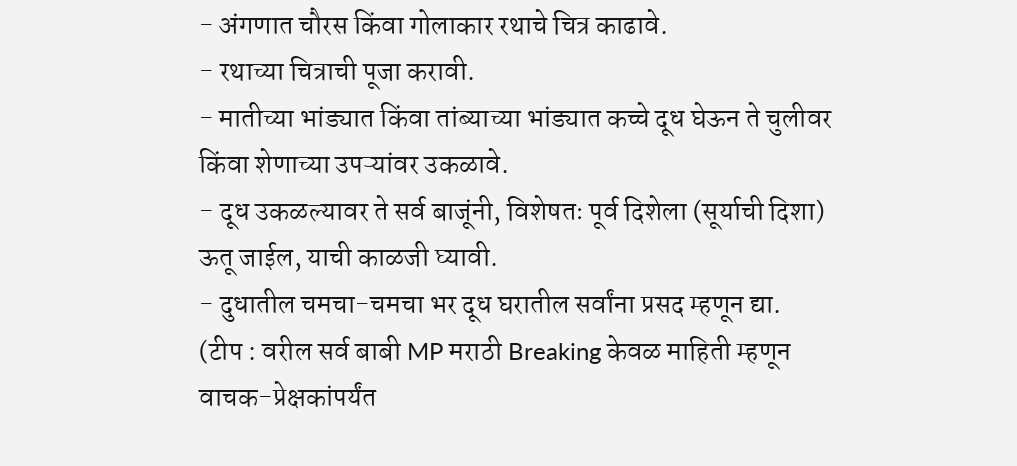- अंगणात चौरस किंवा गोलाकार रथाचे चित्र काढावे.
- रथाच्या चित्राची पूजा करावी.
- मातीच्या भांड्यात किंवा तांब्याच्या भांड्यात कच्चे दूध घेऊन ते चुलीवर किंवा शेणाच्या उपऱ्यांवर उकळावे.
- दूध उकळल्यावर ते सर्व बाजूंनी, विशेषतः पूर्व दिशेला (सूर्याची दिशा) ऊतू जाईल, याची काळजी घ्यावी.
- दुधातील चमचा-चमचा भर दूध घरातील सर्वांना प्रसद म्हणून द्या.
(टीप : वरील सर्व बाबी MP मराठी Breaking केवळ माहिती म्हणून वाचक-प्रेक्षकांपर्यंत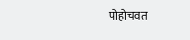पोहोचवत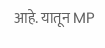आहे. यातून MP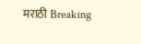मराठी Breaking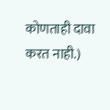कोणताही दावा करत नाही.)